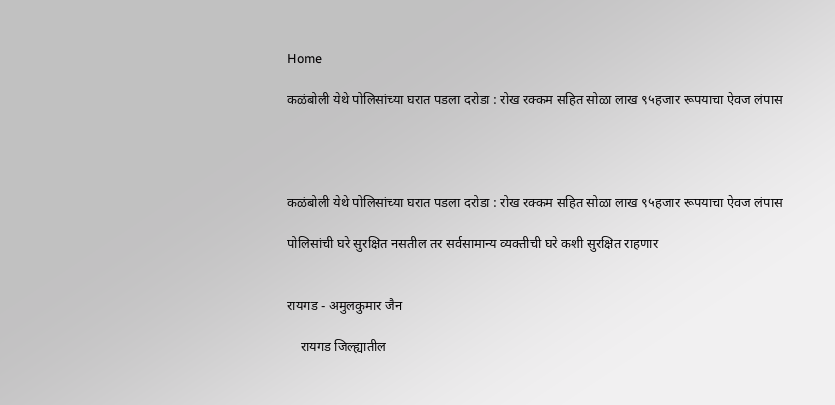Home

कळंबोली येथे पोलिसांच्या घरात पडला दरोडा : रोख रक्कम सहित सोळा लाख ९५हजार रूपयाचा ऐवज लंपास




कळंबोली येथे पोलिसांच्या घरात पडला दरोडा : रोख रक्कम सहित सोळा लाख ९५हजार रूपयाचा ऐवज लंपास

पोलिसांची घरे सुरक्षित नसतील तर सर्वसामान्य व्यक्तीची घरे कशी सुरक्षित राहणार


रायगड - अमुलकुमार जैन

    रायगड जिल्ह्यातील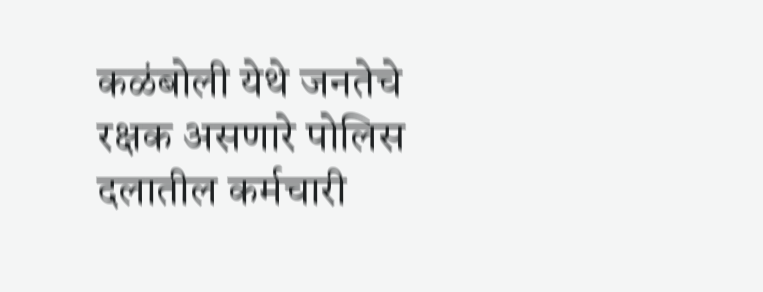कळंबोली येथे जनतेचे रक्षक असणारे पोलिस दलातील कर्मचारी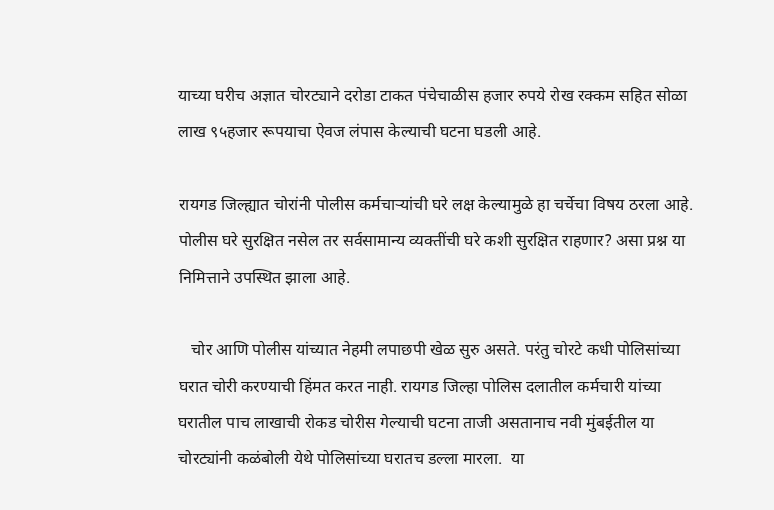याच्या घरीच अज्ञात चोरट्याने दरोडा टाकत पंचेचाळीस हजार रुपये रोख रक्कम सहित सोळा लाख ९५हजार रूपयाचा ऐवज लंपास केल्याची घटना घडली आहे.

रायगड जिल्ह्यात चोरांनी पोलीस कर्मचाऱ्यांची घरे लक्ष केल्यामुळे हा चर्चेचा विषय ठरला आहे. पोलीस घरे सुरक्षित नसेल तर सर्वसामान्य व्यक्तींची घरे कशी सुरक्षित राहणार? असा प्रश्न या निमित्ताने उपस्थित झाला आहे.

   चोर आणि पोलीस यांच्यात नेहमी लपाछपी खेळ सुरु असते. परंतु चोरटे कधी पोलिसांच्या घरात चोरी करण्याची हिंमत करत नाही. रायगड जिल्हा पोलिस दलातील कर्मचारी यांच्या घरातील पाच लाखाची रोकड चोरीस गेल्याची घटना ताजी असतानाच नवी मुंबईतील या चोरट्यांनी कळंबोली येथे पोलिसांच्या घरातच डल्ला मारला.  या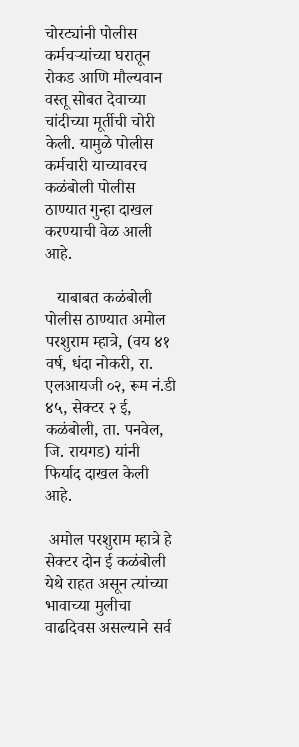चोरट्यांनी पोलीस कर्मचऱ्यांच्या घरातून रोकड आणि मौल्यवान वस्तू सोबत देवाच्या चांदीच्या मूर्तीची चोरी केली. यामुळे पोलीस कर्मचारी याच्यावरच कळंबोली पोलीस ठाण्यात गुन्हा दाखल करण्याची वेळ आली आहे.

   याबाबत कळंबोली पोलीस ठाण्यात अमोल परशुराम म्हात्रे, (वय ४१ वर्ष, धंदा नोकरी, रा. एलआयजी ०२, रूम नं.डी ४५, सेक्टर २ ई, कळंबोली, ता. पनवेल, जि. रायगड) यांनी फिर्याद दाखल केली आहे.

 अमोल परशुराम म्हात्रे हे सेक्टर दोन ई कळंबोली येथे राहत असून त्यांच्या भावाच्या मुलीचा वाढदिवस असल्याने सर्व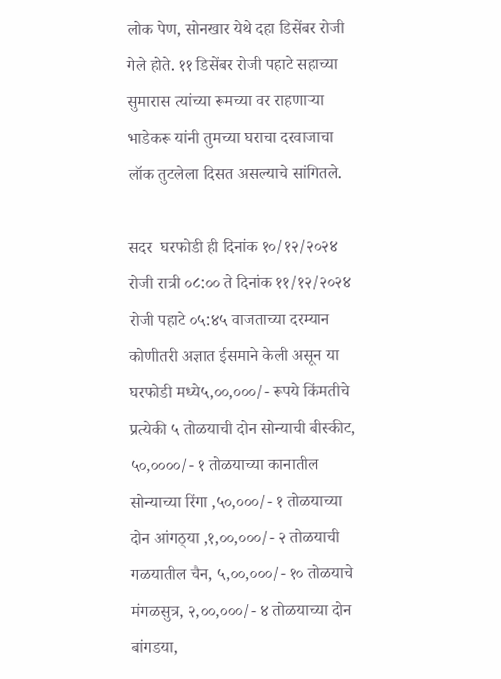लोक पेण, सोनखार येथे दहा डिसेंबर रोजी गेले होते. ११ डिसेंबर रोजी पहाटे सहाच्या सुमारास त्यांच्या रूमच्या वर राहणाऱ्या भाडेकरू यांनी तुमच्या घराचा दरवाजाचा लॉक तुटलेला दिसत असल्याचे सांगितले.

सदर  घरफोडी ही दिनांक १०/१२/२०२४ रोजी रात्री ०८:०० ते दिनांक ११/१२/२०२४ रोजी पहाटे ०५:४५ वाजताच्या दरम्यान कोणीतरी अज्ञात ईसमाने केली असून या घरफोडी मध्ये५,००,०००/- रूपये किंमतीचे प्रत्येकी ५ तोळयाची दोन सोन्याची बीस्कीट, ५०,००००/- १ तोळयाच्या कानातील सोन्याच्या रिंगा ,५०,०००/- १ तोळयाच्या दोन आंगठ्‌या ,१,००,०००/- २ तोळयाची गळयातील चैन, ५,००,०००/- १० तोळयाचे मंगळसुत्र, २,००,०००/- ४ तोळयाच्या दोन बांगडया,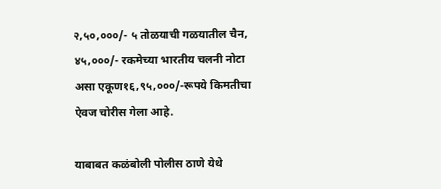२,५०,०००/- ५ तोळयाची गळयातील चैन, ४५,०००/- रकमेच्या भारतीय चलनी नोटा असा एकूण१६,९५,०००/-रूपये किमतीचा ऐवज चोरीस गेला आहे.

याबाबत कळंबोली पोलीस ठाणे येथे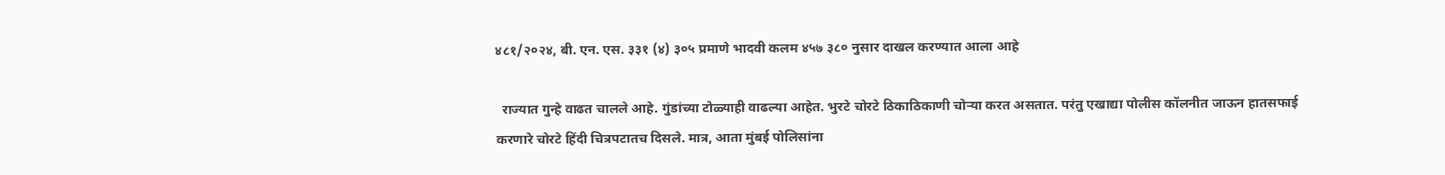४८१/२०२४, बी. एन. एस. ३३१ (४) ३०५ प्रमाणे भादवी कलम ४५७ ३८० नुसार दाखल करण्यात आला आहे

  राज्यात गुन्हे वाढत चालले आहे. गुंडांच्या टोळ्याही वाढल्या आहेत. भुरटे चोरटे ठिकाठिकाणी चोऱ्या करत असतात. परंतु एखाद्या पोलीस कॉलनीत जाऊन हातसफाई करणारे चोरटे हिंदी चित्रपटातच दिसले. मात्र, आता मुंबई पोलिसांना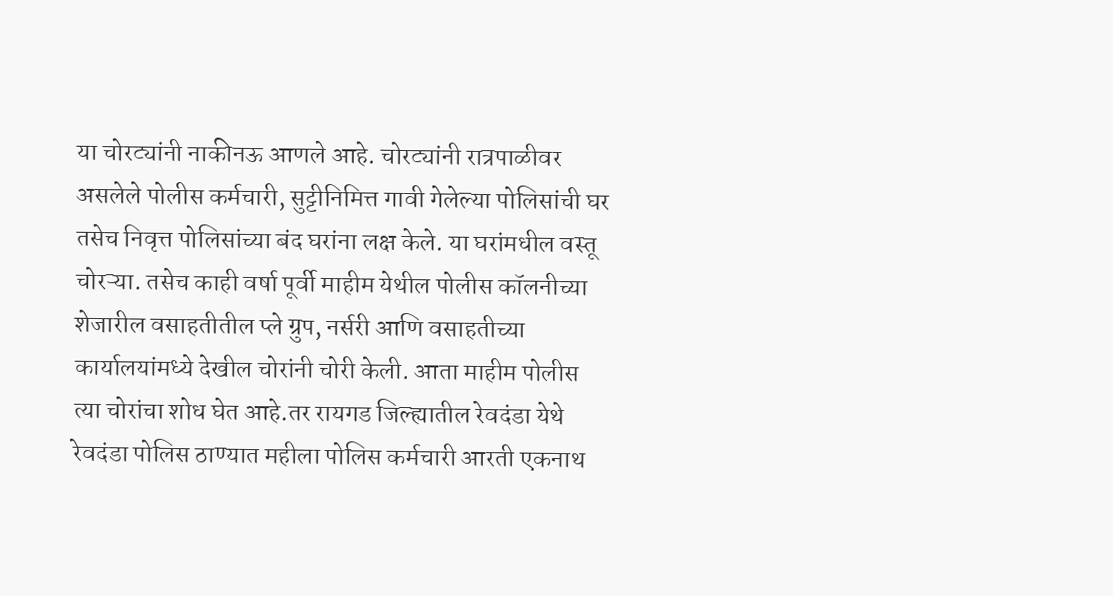या चोरट्यांनी नाकीनऊ आणले आहे. चोरट्यांनी रात्रपाळीवर असलेले पोलीस कर्मचारी, सुट्टीनिमित्त गावी गेलेल्या पोलिसांची घर तसेच निवृत्त पोलिसांच्या बंद घरांना लक्ष केले. या घरांमधील वस्तू चोरऱ्या. तसेच काही वर्षा पूर्वी माहीम येथील पोलीस कॉलनीच्या शेजारील वसाहतीतील प्ले ग्रुप, नर्सरी आणि वसाहतीच्या कार्यालयांमध्ये देखील चोरांनी चोरी केली. आता माहीम पोलीस त्या चोरांचा शोध घेत आहे.तर रायगड जिल्ह्यातील रेवदंडा येथे रेवदंडा पोलिस ठाण्यात महीला पोलिस कर्मचारी आरती एकनाथ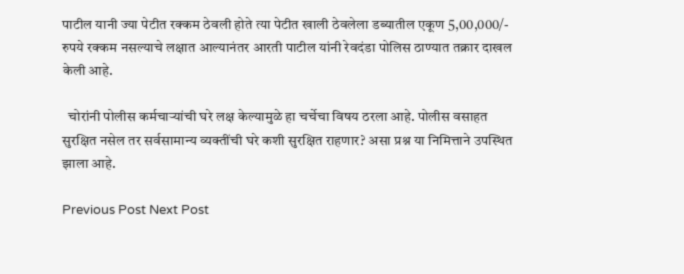पाटील यानी ज्या पेटीत रक्कम ठेवली होते त्या पेटीत खाली ठेवलेला डब्यातील एकूण 5,00,000/- रुपये रक्कम नसल्याचे लक्षात आल्यानंतर आरती पाटील यांनी रेवदंडा पोलिस ठाण्यात तक्रार दाखल केली आहे.

  चोरांनी पोलीस कर्मचाऱ्यांची घरे लक्ष केल्यामुळे हा चर्चेचा विषय ठरला आहे. पोलीस वसाहत सुरक्षित नसेल तर सर्वसामान्य व्यक्तींची घरे कशी सुरक्षित राहणार? असा प्रश्न या निमित्ताने उपस्थित झाला आहे.

Previous Post Next Post